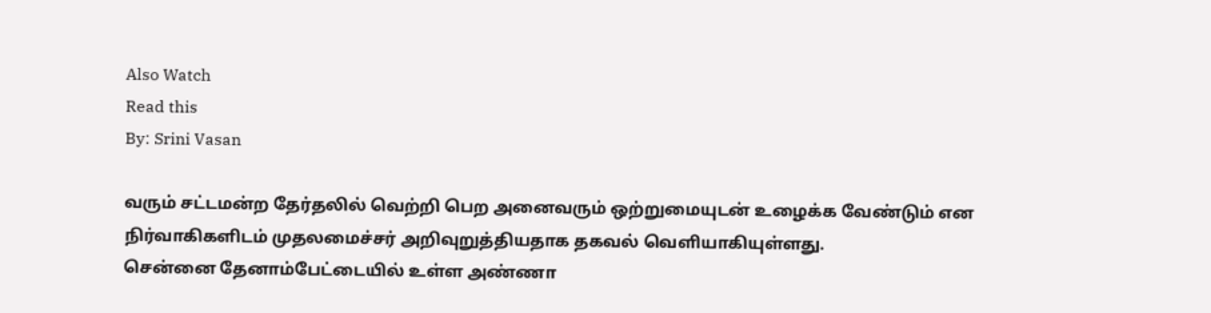Also Watch
Read this
By: Srini Vasan

வரும் சட்டமன்ற தேர்தலில் வெற்றி பெற அனைவரும் ஒற்றுமையுடன் உழைக்க வேண்டும் என நிர்வாகிகளிடம் முதலமைச்சர் அறிவுறுத்தியதாக தகவல் வெளியாகியுள்ளது.
சென்னை தேனாம்பேட்டையில் உள்ள அண்ணா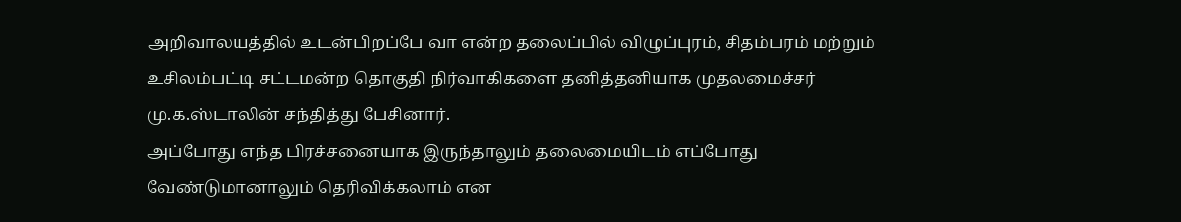அறிவாலயத்தில் உடன்பிறப்பே வா என்ற தலைப்பில் விழுப்புரம், சிதம்பரம் மற்றும் உசிலம்பட்டி சட்டமன்ற தொகுதி நிர்வாகிகளை தனித்தனியாக முதலமைச்சர் மு.க.ஸ்டாலின் சந்தித்து பேசினார்.
அப்போது எந்த பிரச்சனையாக இருந்தாலும் தலைமையிடம் எப்போது வேண்டுமானாலும் தெரிவிக்கலாம் என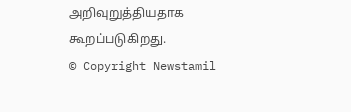அறிவுறுத்தியதாக கூறப்படுகிறது.
© Copyright Newstamil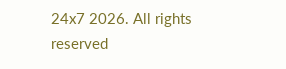24x7 2026. All rights reserved